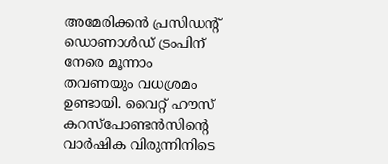അമേരിക്കൻ പ്രസിഡന്റ് ഡൊണാൾഡ് ട്രംപിന് നേരെ മൂന്നാം തവണയും വധശ്രമം ഉണ്ടായി. വൈറ്റ് ഹൗസ് കറസ്പോണ്ടൻസിന്‍റെ വാർഷിക വിരുന്നിനിടെ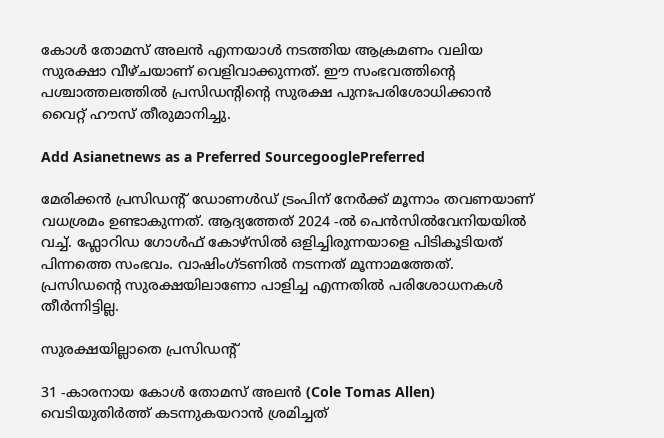കോൾ തോമസ് അലൻ എന്നയാൾ നടത്തിയ ആക്രമണം വലിയ സുരക്ഷാ വീഴ്ചയാണ് വെളിവാക്കുന്നത്. ഈ സംഭവത്തിന്‍റെ പശ്ചാത്തലത്തിൽ പ്രസിഡന്റിന്റെ സുരക്ഷ പുനഃപരിശോധിക്കാൻ വൈറ്റ് ഹൗസ് തീരുമാനിച്ചു.

Add Asianetnews as a Preferred SourcegooglePreferred

മേരിക്കൻ പ്രസിഡന്‍റ് ഡോണൾഡ് ട്രംപിന് നേർക്ക് മൂന്നാം തവണയാണ് വധശ്രമം ഉണ്ടാകുന്നത്. ആദ്യത്തേത് 2024 -ൽ പെൻസിൽവേനിയയിൽ വച്ച്. ഫ്ലോറിഡ ഗോൾഫ് കോഴ്സിൽ ഒളിച്ചിരുന്നയാളെ പിടികൂടിയത് പിന്നത്തെ സംഭവം. വാഷിംഗ്ടണിൽ നടന്നത് മൂന്നാമത്തേത്. പ്രസിഡന്‍റെ സുരക്ഷയിലാണോ പാളിച്ച എന്നതിൽ പരിശോധനകൾ തീർന്നിട്ടില്ല.

സുരക്ഷയില്ലാതെ പ്രസിഡന്‍റ്

31 -കാരനായ കോൾ തോമസ് അലൻ (Cole Tomas Allen) വെടിയുതിർത്ത് കടന്നുകയറാൻ ശ്രമിച്ചത്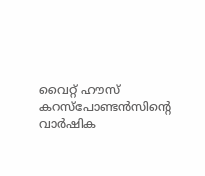വൈറ്റ് ഹൗസ് കറസ്പോണ്ടൻസിന്‍റെ വാർഷിക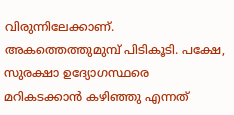വിരുന്നിലേക്കാണ്. അകത്തെത്തുമുമ്പ് പിടികൂടി. പക്ഷേ, സുരക്ഷാ ഉദ്യോഗസ്ഥരെ മറികടക്കാൻ കഴിഞ്ഞു എന്നത്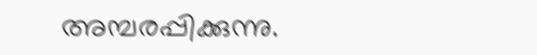അമ്പരപ്പിക്കുന്നു.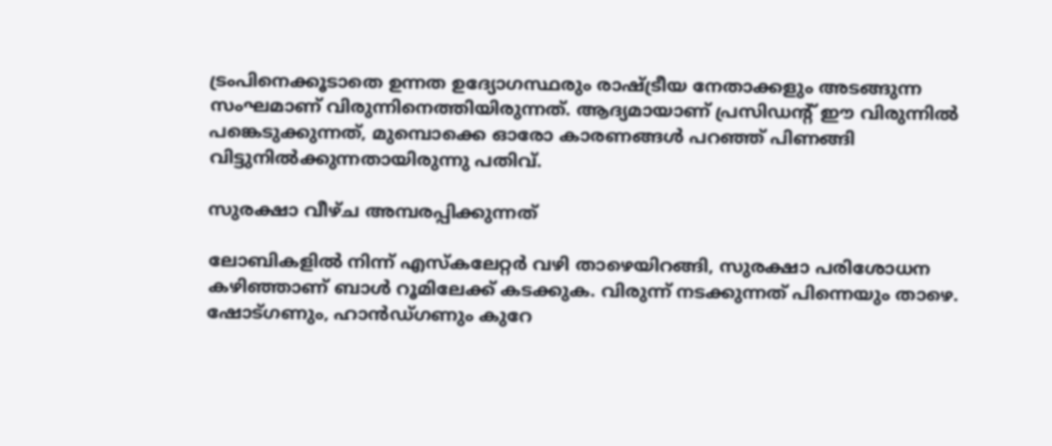ട്രംപിനെക്കൂടാതെ ഉന്നത ഉദ്യോഗസ്ഥരും രാഷ്ട്രീയ നേതാക്കളും അടങ്ങുന്ന സംഘമാണ് വിരുന്നിനെത്തിയിരുന്നത്. ആദ്യമായാണ് പ്രസിഡന്‍റ് ഈ വിരുന്നിൽ പങ്കെടുക്കുന്നത്, മുമ്പൊക്കെ ഓരോ കാരണങ്ങൾ പറഞ്ഞ് പിണങ്ങി വിട്ടുനിൽക്കുന്നതായിരുന്നു പതിവ്.

സുരക്ഷാ വീഴ്ച അമ്പരപ്പിക്കുന്നത്

ലോബികളിൽ നിന്ന് എസ്കലേറ്റർ വഴി താഴെയിറങ്ങി, സുരക്ഷാ പരിശോധന കഴിഞ്ഞാണ് ബാൾ റൂമിലേക്ക് കടക്കുക. വിരുന്ന് നടക്കുന്നത് പിന്നെയും താഴെ. ഷോട്ഗണും, ഹാൻഡ്ഗണും കുറേ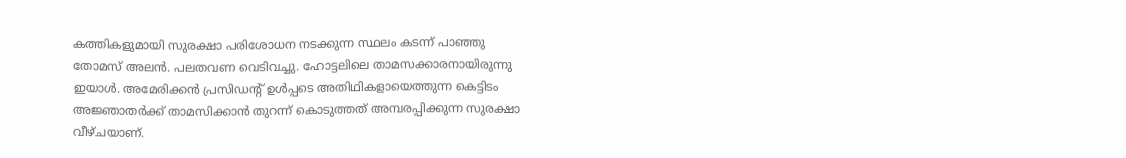കത്തികളുമായി സുരക്ഷാ പരിശോധന നടക്കുന്ന സ്ഥലം കടന്ന് പാഞ്ഞു തോമസ് അലൻ. പലതവണ വെടിവച്ചു. ഹോട്ടലിലെ താമസക്കാരനായിരുന്നു ഇയാൾ. അമേരിക്കൻ പ്രസി‍ഡന്‍റ് ഉൾപ്പടെ അതിഥികളായെത്തുന്ന കെട്ടിടം അജ്ഞാതർക്ക് താമസിക്കാൻ തുറന്ന് കൊടുത്തത് അമ്പരപ്പിക്കുന്ന സുരക്ഷാ വീഴ്ചയാണ്.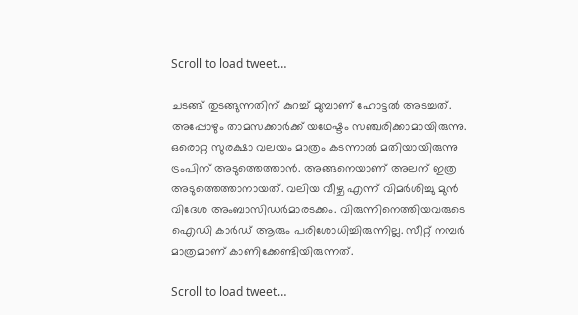Scroll to load tweet…

ചടങ്ങ് തുടങ്ങുന്നതിന് കുറച്ച് മുമ്പാണ് ഹോട്ടൽ അടച്ചത്. അപ്പോഴും താമസക്കാർക്ക് യഥേഷ്ടം സഞ്ചരിക്കാമായിരുന്നു. ഒരൊറ്റ സുരക്ഷാ വലയം മാത്രം കടന്നാൽ മതിയായിരുന്നു ട്രംപിന് അടുത്തെത്താൻ. അങ്ങനെയാണ് അലന് ഇത്ര അടുത്തെത്താനായത്. വലിയ വീഴ്ച എന്ന് വിമർശിച്ചു മുൻ വിദേശ അംബാസിഡർമാരടക്കം. വിരുന്നിനെത്തിയവരുടെ ഐഡി കാർഡ് ആരും പരിശോധിച്ചിരുന്നില്ല. സീറ്റ് നമ്പർ മാത്രമാണ് കാണിക്കേണ്ടിയിരുന്നത്.

Scroll to load tweet…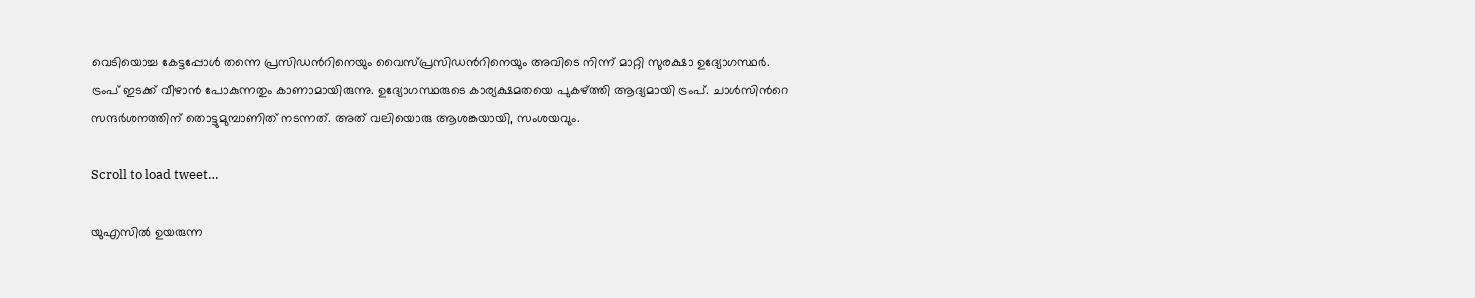വെടിയൊച്ച കേട്ടപ്പോൾ തന്നെ പ്രസിഡന്‍റിനെയും വൈസ്പ്രസിഡന്‍റിനെയും അവിടെ നിന്ന് മാറ്റി സുരക്ഷാ ഉദ്യോഗസ്ഥർ. ട്രംപ് ഇടക്ക് വീഴാൻ പോകുന്നതും കാണാമായിരുന്നു. ഉദ്യോഗസ്ഥരുടെ കാര്യക്ഷമതയെ പുകഴ്ത്തി ആദ്യമായി ട്രംപ്. ചാൾസിന്‍റെ സന്ദർശനത്തിന് തൊട്ടുമുമ്പാണിത് നടന്നത്. അത് വലിയൊരു ആശങ്കയായി, സംശയവും.

Scroll to load tweet…

യുഎസിൽ ഉയരുന്ന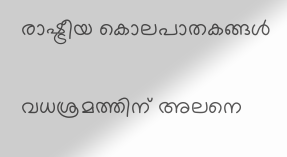രാഷ്ട്രീയ കൊലപാതകങ്ങൾ

വധശ്രമത്തിന് അലനെ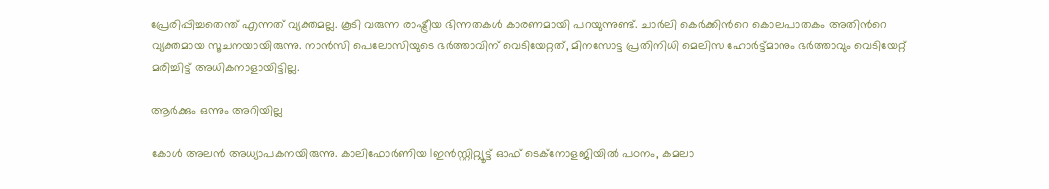പ്രേരിപ്പിച്ചതെന്ത് എന്നത് വ്യക്തമല്ല. കൂടി വരുന്ന രാഷ്ട്രീയ ഭിന്നതകൾ കാരണമായി പറയുന്നുണ്ട്. ചാർലി കെർക്കിന്‍റെ കൊലപാതകം അതിന്‍റെ വ്യക്തമായ സൂചനയായിരുന്നു. നാൻസി പെലോസിയുടെ ഭർത്താവിന് വെടിയേറ്റത്, മിനസോട്ട പ്രതിനിധി മെലിസ ഹോർട്ട്മാനും ഭർത്താവും വെടിയേറ്റ് മരിച്ചിട്ട് അധികനാളായിട്ടില്ല.

ആർക്കും ഒന്നും അറിയില്ല

കോൾ അലൻ അധ്യാപകനയിരുന്നു. കാലിഫോർണിയ Iഇൻസ്റ്റിറ്റ്യൂട്ട് ഓഫ് ടെക്നോളജിയിൽ പഠനം, കമലാ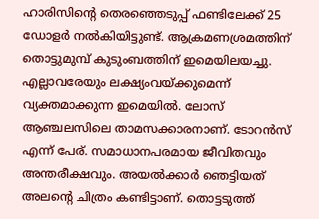ഹാരിസിന്‍റെ തെരഞ്ഞെടുപ്പ് ഫണ്ടിലേക്ക് 25 ഡോളർ നൽകിയിട്ടുണ്ട്. ആക്രമണശ്രമത്തിന് തൊട്ടുമുമ്പ് കുടുംബത്തിന് ഇമെയിലയച്ചു. എല്ലാവരേയും ലക്ഷ്യംവയ്ക്കുമെന്ന് വ്യക്തമാക്കുന്ന ഇമെയിൽ. ലോസ് ആഞ്ചലസിലെ താമസക്കാരനാണ്. ടോറൻസ് എന്ന് പേര്. സമാധാനപരമായ ജീവിതവും അന്തരീക്ഷവും. അയൽക്കാർ ഞെട്ടിയത് അലന്‍റെ ചിത്രം കണ്ടിട്ടാണ്. തൊട്ടടുത്ത്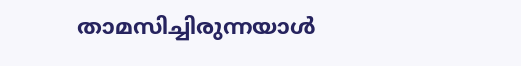താമസിച്ചിരുന്നയാൾ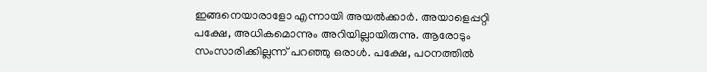ഇങ്ങനെയാരാളോ എന്നായി അയൽക്കാർ. അയാളെപ്പറ്റി പക്ഷേ, അധികമൊന്നും അറിയില്ലായിരുന്നു. ആരോടും സംസാരിക്കില്ലന്ന് പറഞ്ഞു ഒരാൾ. പക്ഷേ, പഠനത്തിൽ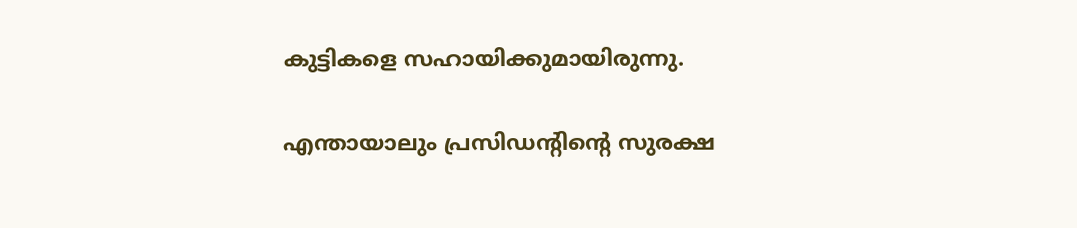കുട്ടികളെ സഹായിക്കുമായിരുന്നു.

എന്തായാലും പ്രസിഡന്‍റിന്‍റെ സുരക്ഷ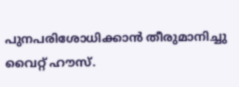പുനപരിശോധിക്കാൻ തീരുമാനിച്ചു വൈറ്റ് ഹൗസ്.